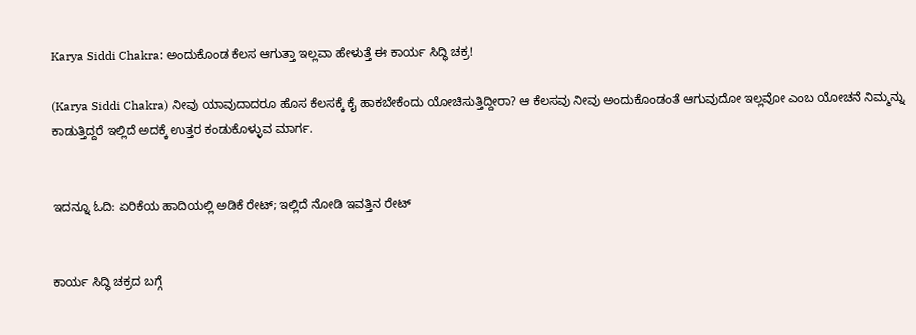Karya Siddi Chakra: ಅಂದುಕೊಂಡ ಕೆಲಸ ಆಗುತ್ತಾ ಇಲ್ಲವಾ ಹೇಳುತ್ತೆ ಈ ಕಾರ್ಯ ಸಿದ್ಧಿ ಚಕ್ರ!

(Karya Siddi Chakra) ನೀವು ಯಾವುದಾದರೂ ಹೊಸ ಕೆಲಸಕ್ಕೆ ಕೈ ಹಾಕಬೇಕೆಂದು ಯೋಚಿಸುತ್ತಿದ್ದೀರಾ? ಆ ಕೆಲಸವು ನೀವು ಅಂದುಕೊಂಡಂತೆ ಆಗುವುದೋ ಇಲ್ಲವೋ ಎಂಬ ಯೋಚನೆ ನಿಮ್ಮನ್ನು ಕಾಡುತ್ತಿದ್ದರೆ ಇಲ್ಲಿದೆ ಅದಕ್ಕೆ ಉತ್ತರ ಕಂಡುಕೊಳ್ಳುವ ಮಾರ್ಗ.


ಇದನ್ನೂ ಓದಿ: ಏರಿಕೆಯ ಹಾದಿಯಲ್ಲಿ ಅಡಿಕೆ ರೇಟ್; ಇಲ್ಲಿದೆ ನೋಡಿ ಇವತ್ತಿನ ರೇಟ್


ಕಾರ್ಯ ಸಿದ್ಧಿ ಚಕ್ರದ ಬಗ್ಗೆ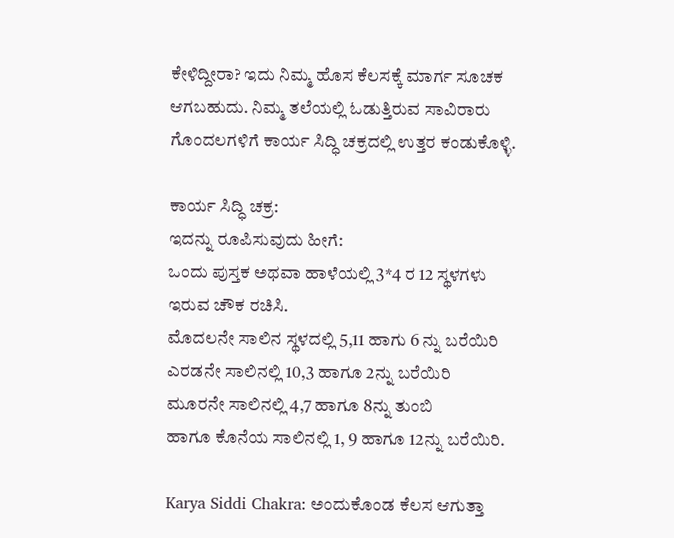ಕೇಳಿದ್ದೀರಾ? ಇದು ನಿಮ್ಮ ಹೊಸ ಕೆಲಸಕ್ಕೆ ಮಾರ್ಗ ಸೂಚಕ ಆಗಬಹುದು. ನಿಮ್ಮ ತಲೆಯಲ್ಲಿ ಓಡುತ್ತಿರುವ ಸಾವಿರಾರು ಗೊಂದಲಗಳಿಗೆ ಕಾರ್ಯ ಸಿದ್ಧಿ ಚಕ್ರದಲ್ಲಿ ಉತ್ತರ ಕಂಡುಕೊಳ್ಳಿ.

ಕಾರ್ಯ ಸಿದ್ಧಿ ಚಕ್ರ:
ಇದನ್ನು ರೂಪಿಸುವುದು ಹೀಗೆ:
ಒಂದು ಪುಸ್ತಕ ಅಥವಾ ಹಾಳೆಯಲ್ಲಿ 3*4 ರ 12 ಸ್ಥಳಗಳು ಇರುವ ಚೌಕ ರಚಿಸಿ.
ಮೊದಲನೇ ಸಾಲಿನ ಸ್ಥಳದಲ್ಲಿ 5,11 ಹಾಗು 6 ನ್ನು ಬರೆಯಿರಿ
ಎರಡನೇ ಸಾಲಿನಲ್ಲಿ 10,3 ಹಾಗೂ 2ನ್ನು ಬರೆಯಿರಿ
ಮೂರನೇ ಸಾಲಿನಲ್ಲಿ 4,7 ಹಾಗೂ 8ನ್ನು ತುಂಬಿ
ಹಾಗೂ ಕೊನೆಯ ಸಾಲಿನಲ್ಲಿ 1, 9 ಹಾಗೂ 12ನ್ನು ಬರೆಯಿರಿ.

Karya Siddi Chakra: ಅಂದುಕೊಂಡ ಕೆಲಸ ಆಗುತ್ತಾ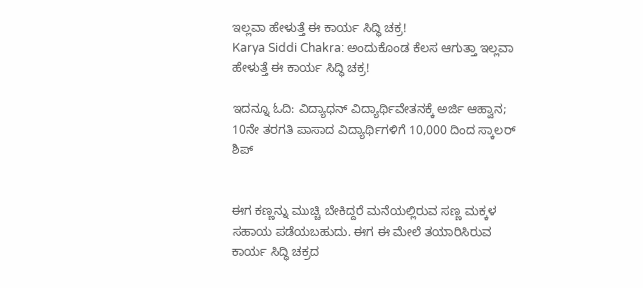ಇಲ್ಲವಾ ಹೇಳುತ್ತೆ ಈ ಕಾರ್ಯ ಸಿದ್ಧಿ ಚಕ್ರ!
Karya Siddi Chakra: ಅಂದುಕೊಂಡ ಕೆಲಸ ಆಗುತ್ತಾ ಇಲ್ಲವಾ ಹೇಳುತ್ತೆ ಈ ಕಾರ್ಯ ಸಿದ್ಧಿ ಚಕ್ರ!

ಇದನ್ನೂ ಓದಿ: ವಿದ್ಯಾಧನ್ ವಿದ್ಯಾರ್ಥಿವೇತನಕ್ಕೆ ಅರ್ಜಿ ಆಹ್ವಾನ; 10ನೇ ತರಗತಿ ಪಾಸಾದ ವಿದ್ಯಾರ್ಥಿಗಳಿಗೆ 10,000 ದಿಂದ ಸ್ಕಾಲರ್ ಶಿಪ್


ಈಗ ಕಣ್ಣನ್ನು ಮುಚ್ಚಿ ಬೇಕಿದ್ದರೆ ಮನೆಯಲ್ಲಿರುವ ಸಣ್ಣ ಮಕ್ಕಳ ಸಹಾಯ ಪಡೆಯಬಹುದು. ಈಗ ಈ ಮೇಲೆ ತಯಾರಿಸಿರುವ ಕಾರ್ಯ ಸಿದ್ಧಿ ಚಕ್ರದ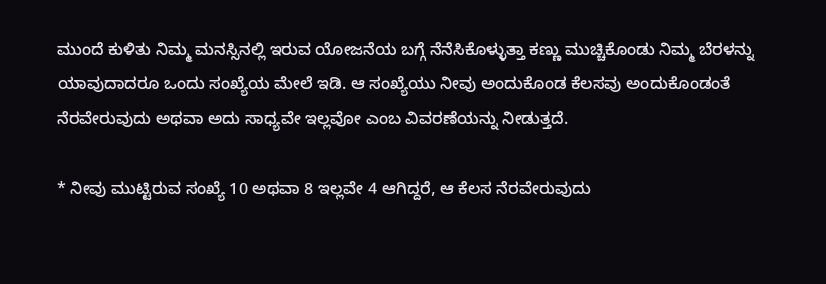ಮುಂದೆ ಕುಳಿತು ನಿಮ್ಮ ಮನಸ್ಸಿನಲ್ಲಿ ಇರುವ ಯೋಜನೆಯ ಬಗ್ಗೆ ನೆನೆಸಿಕೊಳ್ಳುತ್ತಾ ಕಣ್ಣು ಮುಚ್ಚಿಕೊಂಡು ನಿಮ್ಮ ಬೆರಳನ್ನು ಯಾವುದಾದರೂ ಒಂದು ಸಂಖ್ಯೆಯ ಮೇಲೆ ಇಡಿ. ಆ ಸಂಖ್ಯೆಯು ನೀವು ಅಂದುಕೊಂಡ ಕೆಲಸವು ಅಂದುಕೊಂಡಂತೆ ನೆರವೇರುವುದು ಅಥವಾ ಅದು ಸಾಧ್ಯವೇ ಇಲ್ಲವೋ ಎಂಬ ವಿವರಣೆಯನ್ನು ನೀಡುತ್ತದೆ.

* ನೀವು ಮುಟ್ಟಿರುವ ಸಂಖ್ಯೆ 10 ಅಥವಾ 8 ಇಲ್ಲವೇ 4 ಆಗಿದ್ದರೆ, ಆ ಕೆಲಸ ನೆರವೇರುವುದು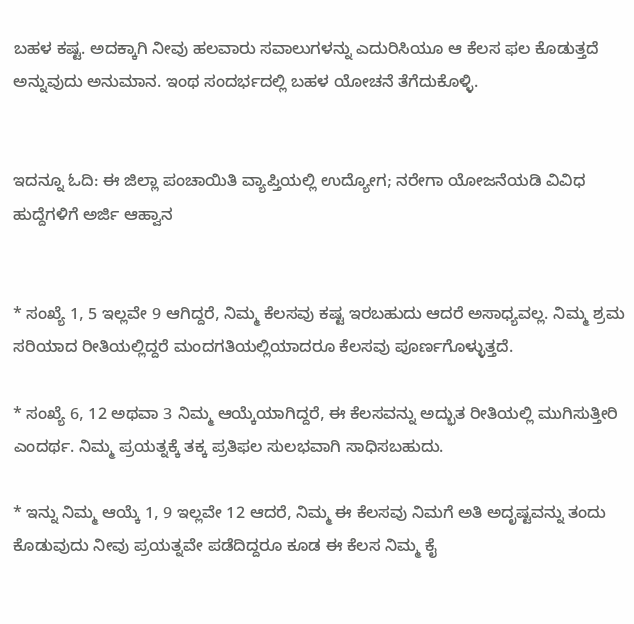ಬಹಳ ಕಷ್ಟ. ಅದಕ್ಕಾಗಿ ನೀವು ಹಲವಾರು ಸವಾಲುಗಳನ್ನು ಎದುರಿಸಿಯೂ ಆ ಕೆಲಸ ಫಲ ಕೊಡುತ್ತದೆ ಅನ್ನುವುದು ಅನುಮಾನ. ಇಂಥ ಸಂದರ್ಭದಲ್ಲಿ ಬಹಳ ಯೋಚನೆ ತೆಗೆದುಕೊಳ್ಳಿ.


ಇದನ್ನೂ ಓದಿ: ಈ ಜಿಲ್ಲಾ ಪಂಚಾಯಿತಿ ವ್ಯಾಪ್ತಿಯಲ್ಲಿ ಉದ್ಯೋಗ; ನರೇಗಾ ಯೋಜನೆಯಡಿ ವಿವಿಧ ಹುದ್ದೆಗಳಿಗೆ ಅರ್ಜಿ ಆಹ್ವಾನ


* ಸಂಖ್ಯೆ 1, 5 ಇಲ್ಲವೇ 9 ಆಗಿದ್ದರೆ, ನಿಮ್ಮ ಕೆಲಸವು ಕಷ್ಟ ಇರಬಹುದು ಆದರೆ ಅಸಾಧ್ಯವಲ್ಲ. ನಿಮ್ಮ ಶ್ರಮ ಸರಿಯಾದ ರೀತಿಯಲ್ಲಿದ್ದರೆ ಮಂದಗತಿಯಲ್ಲಿಯಾದರೂ ಕೆಲಸವು ಪೂರ್ಣಗೊಳ್ಳುತ್ತದೆ.

* ಸಂಖ್ಯೆ 6, 12 ಅಥವಾ 3 ನಿಮ್ಮ ಆಯ್ಕೆಯಾಗಿದ್ದರೆ, ಈ ಕೆಲಸವನ್ನು ಅದ್ಭುತ ರೀತಿಯಲ್ಲಿ ಮುಗಿಸುತ್ತೀರಿ ಎಂದರ್ಥ. ನಿಮ್ಮ ಪ್ರಯತ್ನಕ್ಕೆ ತಕ್ಕ ಪ್ರತಿಫಲ ಸುಲಭವಾಗಿ ಸಾಧಿಸಬಹುದು.

* ಇನ್ನು ನಿಮ್ಮ ಆಯ್ಕೆ 1, 9 ಇಲ್ಲವೇ 12 ಆದರೆ, ನಿಮ್ಮ ಈ ಕೆಲಸವು ನಿಮಗೆ ಅತಿ ಅದೃಷ್ಟವನ್ನು ತಂದು ಕೊಡುವುದು ನೀವು ಪ್ರಯತ್ನವೇ ಪಡೆದಿದ್ದರೂ ಕೂಡ ಈ ಕೆಲಸ ನಿಮ್ಮ ಕೈ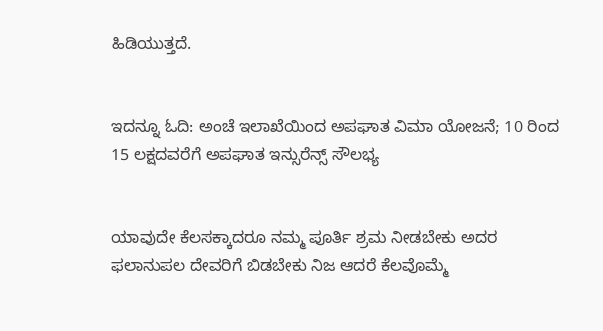ಹಿಡಿಯುತ್ತದೆ.


ಇದನ್ನೂ ಓದಿ: ಅಂಚೆ ಇಲಾಖೆಯಿಂದ ಅಪಘಾತ ವಿಮಾ ಯೋಜನೆ; 10 ರಿಂದ 15 ಲಕ್ಷದವರೆಗೆ ಅಪಘಾತ ಇನ್ಸುರೆನ್ಸ್ ಸೌಲಭ್ಯ


ಯಾವುದೇ ಕೆಲಸಕ್ಕಾದರೂ ನಮ್ಮ ಪೂರ್ತಿ ಶ್ರಮ ನೀಡಬೇಕು ಅದರ ಫಲಾನುಪಲ ದೇವರಿಗೆ ಬಿಡಬೇಕು ನಿಜ ಆದರೆ ಕೆಲವೊಮ್ಮೆ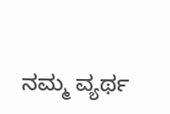ನಮ್ಮ ವ್ಯರ್ಥ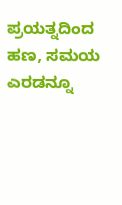ಪ್ರಯತ್ನದಿಂದ ಹಣ, ಸಮಯ ಎರಡನ್ನೂ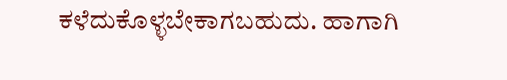ಕಳೆದುಕೊಳ್ಳಬೇಕಾಗಬಹುದು. ಹಾಗಾಗಿ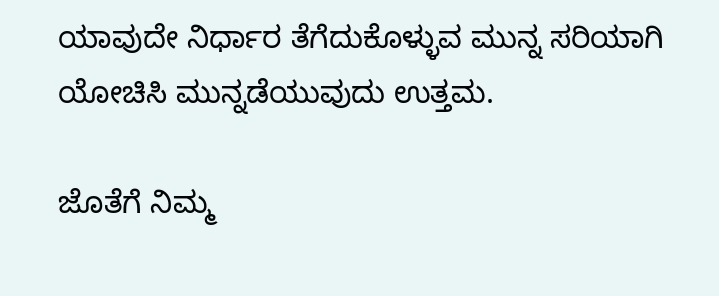ಯಾವುದೇ ನಿರ್ಧಾರ ತೆಗೆದುಕೊಳ್ಳುವ ಮುನ್ನ ಸರಿಯಾಗಿ ಯೋಚಿಸಿ ಮುನ್ನಡೆಯುವುದು ಉತ್ತಮ.

ಜೊತೆಗೆ ನಿಮ್ಮ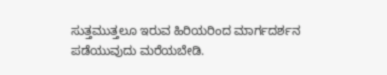ಸುತ್ತಮುತ್ತಲೂ ಇರುವ ಹಿರಿಯರಿಂದ ಮಾರ್ಗದರ್ಶನ ಪಡೆಯುವುದು ಮರೆಯಬೇಡಿ.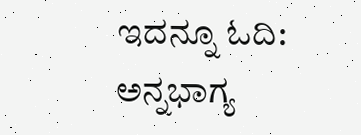ಇದನ್ನೂ ಓದಿ: ಅನ್ನಭಾಗ್ಯ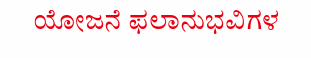ಯೋಜನೆ ಫಲಾನುಭವಿಗಳ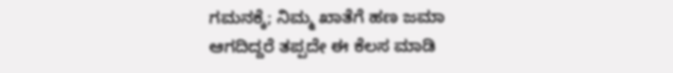ಗಮನಕ್ಕೆ; ನಿಮ್ಮ ಖಾತೆಗೆ ಹಣ ಜಮಾ ಆಗದಿದ್ದರೆ ತಪ್ಪದೇ ಈ ಕೆಲಸ ಮಾಡಿ